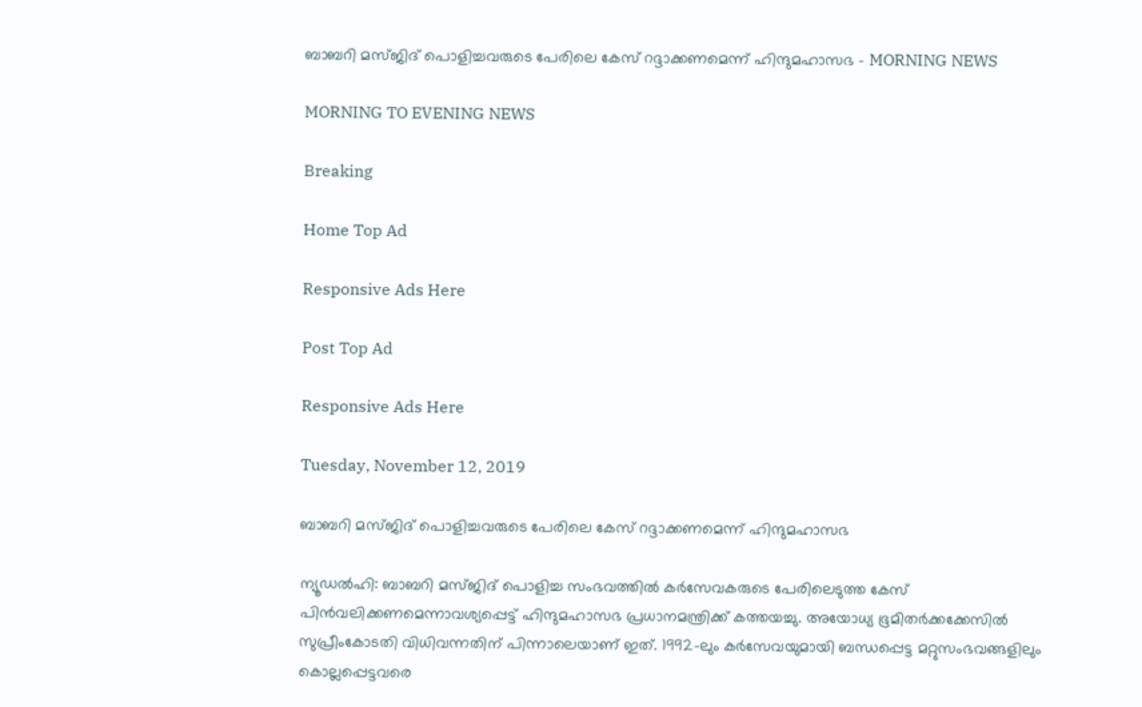ബാബറി മസ്ജിദ് പൊളിച്ചവരുടെ പേരിലെ കേസ് റദ്ദാക്കണമെന്ന് ഹിന്ദുമഹാസഭ - MORNING NEWS

MORNING TO EVENING NEWS

Breaking

Home Top Ad

Responsive Ads Here

Post Top Ad

Responsive Ads Here

Tuesday, November 12, 2019

ബാബറി മസ്ജിദ് പൊളിച്ചവരുടെ പേരിലെ കേസ് റദ്ദാക്കണമെന്ന് ഹിന്ദുമഹാസഭ

ന്യൂഡൽഹി: ബാബറി മസ്ജിദ് പൊളിച്ച സംഭവത്തിൽ കർസേവകരുടെ പേരിലെടുത്ത കേസ് പിൻവലിക്കണമെന്നാവശ്യപ്പെട്ട് ഹിന്ദുമഹാസഭ പ്രധാനമന്ത്രിക്ക് കത്തയച്ചു. അയോധ്യ ഭൂമിതർക്കക്കേസിൽ സുപ്രീംകോടതി വിധിവന്നതിന് പിന്നാലെയാണ് ഇത്. 1992-ലും കർസേവയുമായി ബന്ധപ്പെട്ട മറ്റുസംഭവങ്ങളിലും കൊല്ലപ്പെട്ടവരെ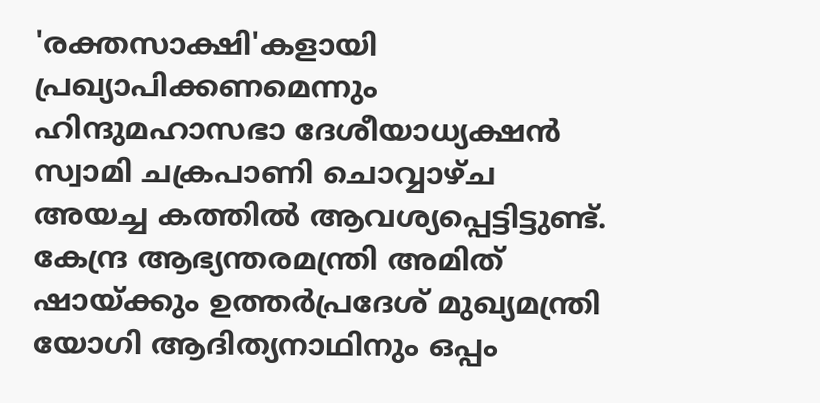'രക്തസാക്ഷി'കളായി പ്രഖ്യാപിക്കണമെന്നും ഹിന്ദുമഹാസഭാ ദേശീയാധ്യക്ഷൻ സ്വാമി ചക്രപാണി ചൊവ്വാഴ്ച അയച്ച കത്തിൽ ആവശ്യപ്പെട്ടിട്ടുണ്ട്. കേന്ദ്ര ആഭ്യന്തരമന്ത്രി അമിത് ഷായ്ക്കും ഉത്തർപ്രദേശ് മുഖ്യമന്ത്രി യോഗി ആദിത്യനാഥിനും ഒപ്പം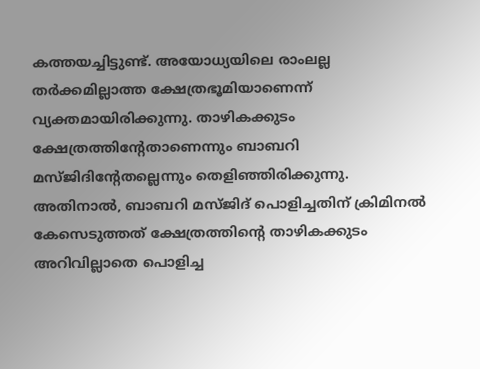കത്തയച്ചിട്ടുണ്ട്. അയോധ്യയിലെ രാംലല്ല തർക്കമില്ലാത്ത ക്ഷേത്രഭൂമിയാണെന്ന് വ്യക്തമായിരിക്കുന്നു. താഴികക്കുടം ക്ഷേത്രത്തിന്റേതാണെന്നും ബാബറി മസ്ജിദിന്റേതല്ലെന്നും തെളിഞ്ഞിരിക്കുന്നു. അതിനാൽ, ബാബറി മസ്ജിദ് പൊളിച്ചതിന് ക്രിമിനൽ കേസെടുത്തത് ക്ഷേത്രത്തിന്റെ താഴികക്കുടം അറിവില്ലാതെ പൊളിച്ച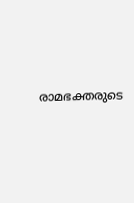രാമഭക്തരുടെ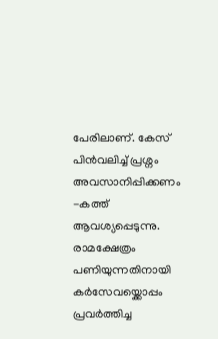പേരിലാണ്. കേസ് പിൻവലിച്ച് പ്രശ്നം അവസാനിപ്പിക്കണം -കത്ത് ആവശ്യപ്പെടുന്നു. രാമക്ഷേത്രം പണിയുന്നതിനായി കർസേവയ്ക്കൊപ്പം പ്രവർത്തിച്ച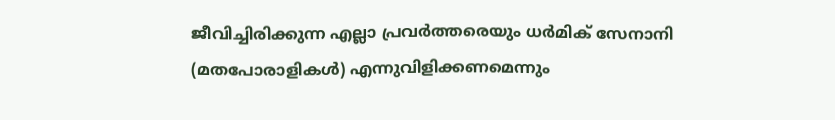ജീവിച്ചിരിക്കുന്ന എല്ലാ പ്രവർത്തരെയും ധർമിക് സേനാനി (മതപോരാളികൾ) എന്നുവിളിക്കണമെന്നും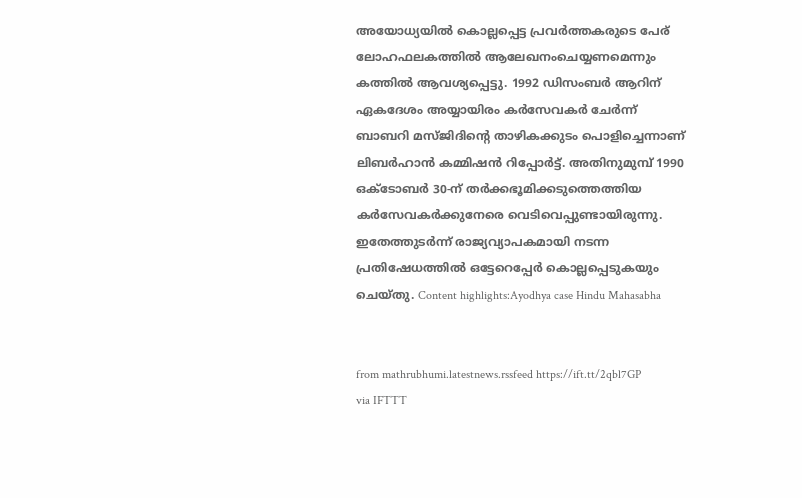അയോധ്യയിൽ കൊല്ലപ്പെട്ട പ്രവർത്തകരുടെ പേര് ലോഹഫലകത്തിൽ ആലേഖനംചെയ്യണമെന്നും കത്തിൽ ആവശ്യപ്പെട്ടു. 1992 ഡിസംബർ ആറിന് ഏകദേശം അയ്യായിരം കർസേവകർ ചേർന്ന് ബാബറി മസ്ജിദിന്റെ താഴികക്കുടം പൊളിച്ചെന്നാണ് ലിബർഹാൻ കമ്മിഷൻ റിപ്പോർട്ട്. അതിനുമുമ്പ് 1990 ഒക്ടോബർ 30-ന് തർക്കഭൂമിക്കടുത്തെത്തിയ കർസേവകർക്കുനേരെ വെടിവെപ്പുണ്ടായിരുന്നു. ഇതേത്തുടർന്ന് രാജ്യവ്യാപകമായി നടന്ന പ്രതിഷേധത്തിൽ ഒട്ടേറെപ്പേർ കൊല്ലപ്പെടുകയും ചെയ്തു. Content highlights:Ayodhya case Hindu Mahasabha


from mathrubhumi.latestnews.rssfeed https://ift.tt/2qbl7GP
via IFTTT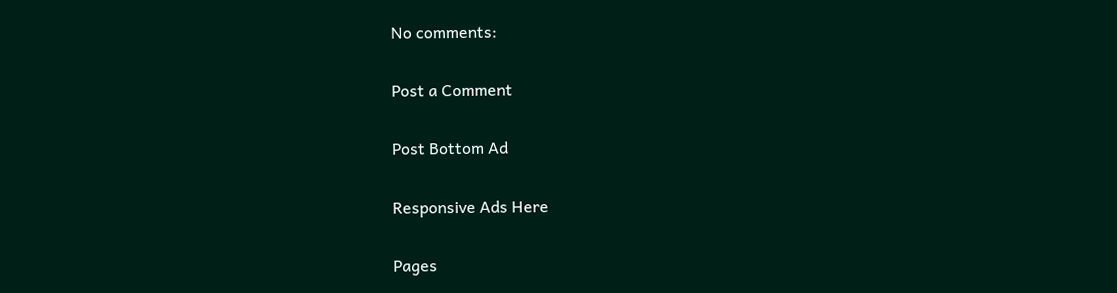No comments:

Post a Comment

Post Bottom Ad

Responsive Ads Here

Pages